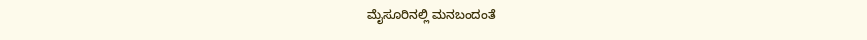ಮೈಸೂರಿನಲ್ಲಿ ಮನಬಂದಂತೆ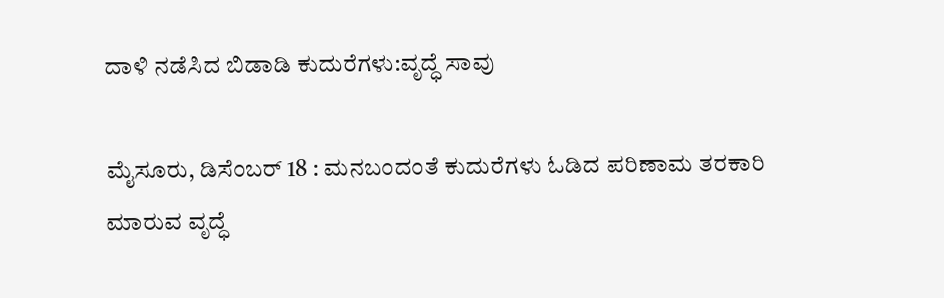ದಾಳಿ ನಡೆಸಿದ ಬಿಡಾಡಿ ಕುದುರೆಗಳು:ವೃದ್ಧೆ ಸಾವು

ಮೈಸೂರು, ಡಿಸೆಂಬರ್ 18 : ಮನಬಂದಂತೆ ಕುದುರೆಗಳು ಓಡಿದ ಪರಿಣಾಮ ತರಕಾರಿ ಮಾರುವ ವೃದ್ಧೆ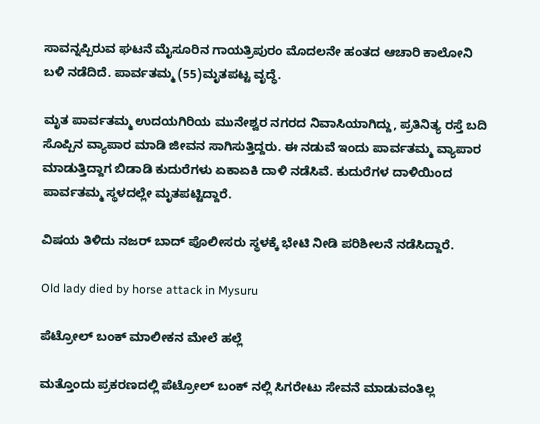ಸಾವನ್ನಪ್ಪಿರುವ ಘಟನೆ ಮೈಸೂರಿನ ಗಾಯತ್ರಿಪುರಂ ಮೊದಲನೇ ಹಂತದ ಆಚಾರಿ ಕಾಲೋನಿ ಬಳಿ ನಡೆದಿದೆ. ಪಾರ್ವತಮ್ಮ (55)ಮೃತಪಟ್ಟ ವೃದ್ಧೆ.

ಮೃತ ಪಾರ್ವತಮ್ಮ ಉದಯಗಿರಿಯ ಮುನೇಶ್ವರ ನಗರದ ನಿವಾಸಿಯಾಗಿದ್ದು, ಪ್ರತಿನಿತ್ಯ ರಸ್ತೆ ಬದಿ ಸೊಪ್ಪಿನ ವ್ಯಾಪಾರ ಮಾಡಿ ಜೀವನ ಸಾಗಿಸುತ್ತಿದ್ದರು. ಈ ನಡುವೆ ಇಂದು ಪಾರ್ವತಮ್ಮ ವ್ಯಾಪಾರ ಮಾಡುತ್ತಿದ್ದಾಗ ಬಿಡಾಡಿ ಕುದುರೆಗಳು ಏಕಾಏಕಿ ದಾಳಿ ನಡೆಸಿವೆ. ಕುದುರೆಗಳ ದಾಳಿಯಿಂದ ಪಾರ್ವತಮ್ಮ ಸ್ಥಳದಲ್ಲೇ ಮೃತಪಟ್ಟಿದ್ದಾರೆ.

ವಿಷಯ ತಿಳಿದು ನಜರ್ ಬಾದ್ ಪೊಲೀಸರು ಸ್ಥಳಕ್ಕೆ ಭೇಟಿ ನೀಡಿ ಪರಿಶೀಲನೆ ನಡೆಸಿದ್ದಾರೆ.

Old lady died by horse attack in Mysuru

ಪೆಟ್ರೋಲ್ ಬಂಕ್ ಮಾಲೀಕನ ಮೇಲೆ ಹಲ್ಲೆ

ಮತ್ತೊಂದು ಪ್ರಕರಣದಲ್ಲಿ ಪೆಟ್ರೋಲ್ ಬಂಕ್ ನಲ್ಲಿ ಸಿಗರೇಟು ಸೇವನೆ ಮಾಡುವಂತಿಲ್ಲ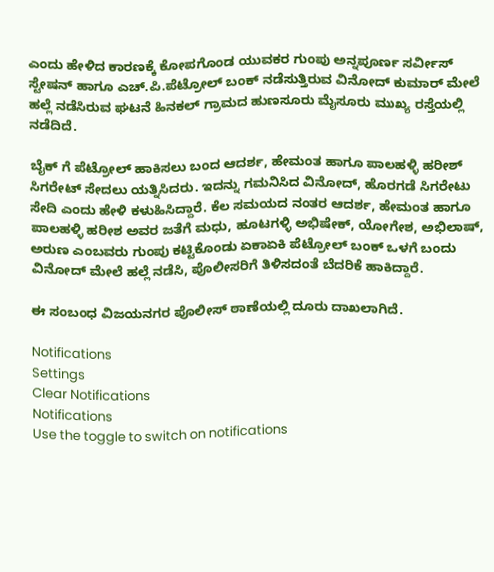ಎಂದು ಹೇಳಿದ ಕಾರಣಕ್ಕೆ ಕೋಪಗೊಂಡ ಯುವಕರ ಗುಂಪು ಅನ್ನಪೂರ್ಣ ಸರ್ವೀಸ್ ಸ್ಟೇಷನ್ ಹಾಗೂ ಎಚ್.ಪಿ.ಪೆಟ್ರೋಲ್ ಬಂಕ್ ನಡೆಸುತ್ತಿರುವ ವಿನೋದ್ ಕುಮಾರ್ ಮೇಲೆ ಹಲ್ಲೆ ನಡೆಸಿರುವ ಘಟನೆ ಹಿನಕಲ್ ಗ್ರಾಮದ ಹುಣಸೂರು ಮೈಸೂರು ಮುಖ್ಯ ರಸ್ತೆಯಲ್ಲಿ ನಡೆದಿದೆ.

ಬೈಕ್ ಗೆ ಪೆಟ್ರೋಲ್ ಹಾಕಿಸಲು ಬಂದ ಆದರ್ಶ, ಹೇಮಂತ ಹಾಗೂ ಪಾಲಹಳ್ಳಿ ಹರೀಶ್ ಸಿಗರೇಟ್ ಸೇದಲು ಯತ್ನಿಸಿದರು. ಇದನ್ನು ಗಮನಿಸಿದ ವಿನೋದ್, ಹೊರಗಡೆ ಸಿಗರೇಟು ಸೇದಿ ಎಂದು ಹೇಳಿ ಕಳುಹಿಸಿದ್ದಾರೆ. ಕೆಲ ಸಮಯದ ನಂತರ ಆದರ್ಶ, ಹೇಮಂತ ಹಾಗೂ ಪಾಲಹಳ್ಳಿ ಹರೀಶ ಅವರ ಜತೆಗೆ ಮಧು, ಹೂಟಗಳ್ಳಿ ಅಭಿಷೇಕ್, ಯೋಗೇಶ, ಅಭಿಲಾಷ್, ಅರುಣ ಎಂಬವರು ಗುಂಪು ಕಟ್ಟಿಕೊಂಡು ಏಕಾಏಕಿ ಪೆಟ್ರೋಲ್ ಬಂಕ್ ಒಳಗೆ ಬಂದು ವಿನೋದ್ ಮೇಲೆ ಹಲ್ಲೆ ನಡೆಸಿ, ಪೊಲೀಸರಿಗೆ ತಿಳಿಸದಂತೆ ಬೆದರಿಕೆ ಹಾಕಿದ್ದಾರೆ.

ಈ ಸಂಬಂಧ ವಿಜಯನಗರ ಪೊಲೀಸ್ ಠಾಣೆಯಲ್ಲಿ ದೂರು ದಾಖಲಾಗಿದೆ.

Notifications
Settings
Clear Notifications
Notifications
Use the toggle to switch on notifications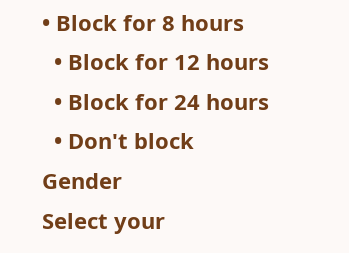• Block for 8 hours
  • Block for 12 hours
  • Block for 24 hours
  • Don't block
Gender
Select your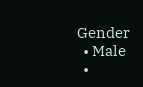Gender
  • Male
  •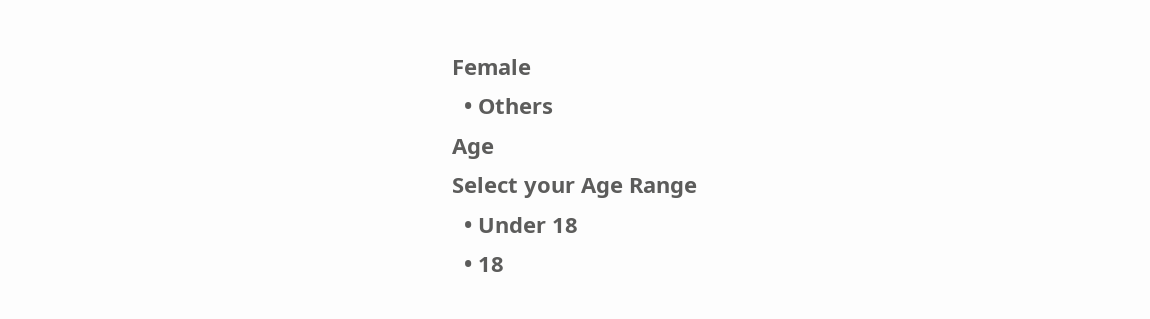Female
  • Others
Age
Select your Age Range
  • Under 18
  • 18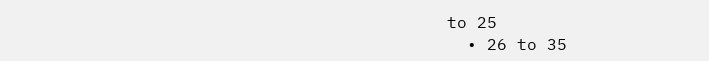to 25
  • 26 to 35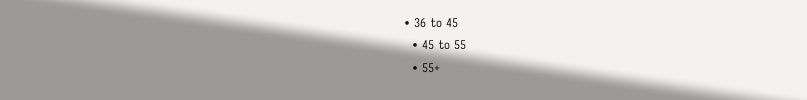• 36 to 45
  • 45 to 55
  • 55+